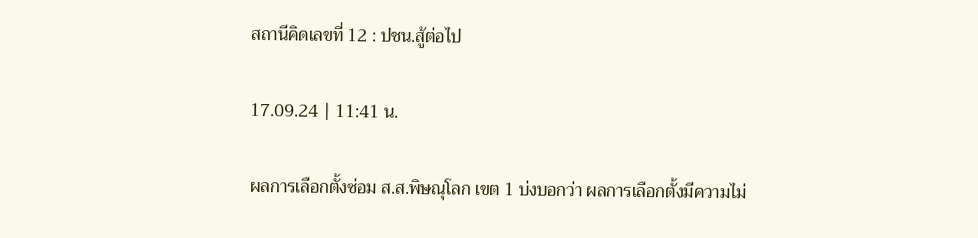สถานีคิดเลขที่ 12 : ปชน.สู้ต่อไป

17.09.24 | 11:41 น.

ผลการเลือกตั้งซ่อม ส.ส.พิษณุโลก เขต 1 บ่งบอกว่า ผลการเลือกตั้งมีความไม่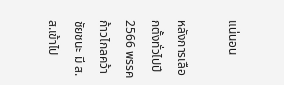แน่นอน

หลังการเลือกตั้งทั่วไปปี 2566 พรรคก้าวไกลคว้าชัยชนะ มี ส.ส.เข้าไป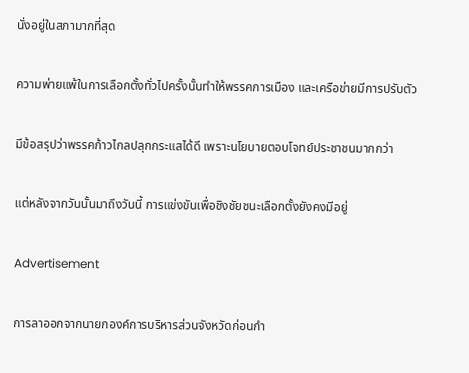นั่งอยู่ในสภามากที่สุด

ความพ่ายแพ้ในการเลือกตั้งทั่วไปครั้งนั้นทำให้พรรคการเมือง และเครือข่ายมีการปรับตัว

มีข้อสรุปว่าพรรคก้าวไกลปลุกกระแสได้ดี เพราะนโยบายตอบโจทย์ประชาชนมากกว่า

แต่หลังจากวันนั้นมาถึงวันนี้ การแข่งขันเพื่อชิงชัยชนะเลือกตั้งยังคงมีอยู่

Advertisement

การลาออกจากนายกองค์การบริหารส่วนจังหวัดก่อนกำ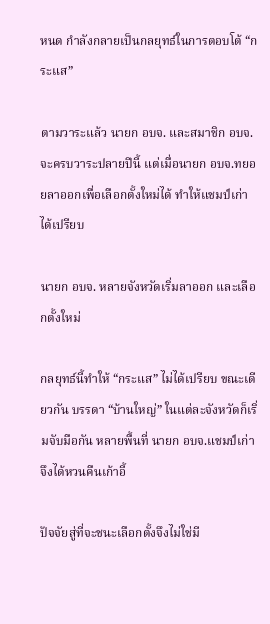หนด กำลังกลายเป็นกลยุทธ์ในการตอบโต้ “กระแส”

ตามวาระแล้ว นายก อบจ. และสมาชิก อบจ.จะครบวาระปลายปีนี้ แต่เมื่อนายก อบจ.ทยอยลาออกเพื่อเลือกตั้งใหม่ได้ ทำให้แชมป์เก่าได้เปรียบ

นายก อบจ. หลายจังหวัดเริ่มลาออก และเลือกตั้งใหม่

กลยุทธ์นี้ทำให้ “กระแส” ไม่ได้เปรียบ ขณะเดียวกัน บรรดา “บ้านใหญ่” ในแต่ละจังหวัดก็เริ่มจับมือกัน หลายพื้นที่ นายก อบจ.แชมป์เก่าจึงได้หวนคืนเก้าอี้

ปัจจัยสู่ที่จะชนะเลือกตั้งจึงไม่ใช่มี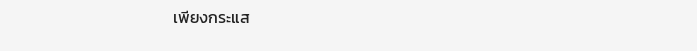เพียงกระแส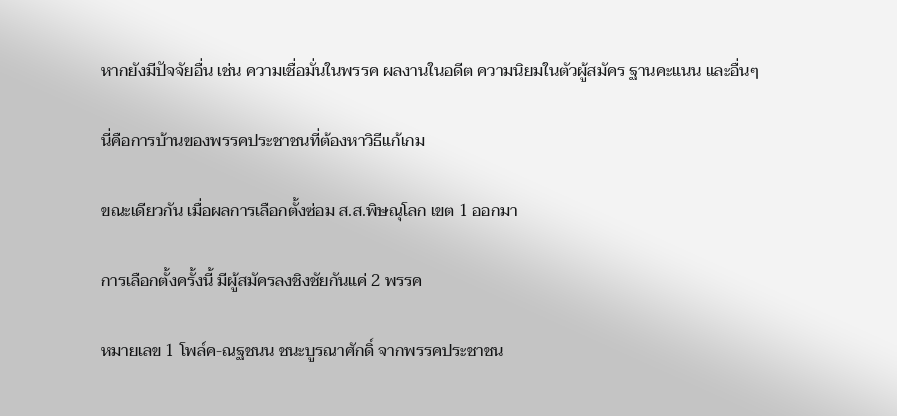หากยังมีปัจจัยอื่น เช่น ความเชื่อมั่นในพรรค ผลงานในอดีต ความนิยมในตัวผู้สมัคร ฐานคะแนน และอื่นๆ

นี่คือการบ้านของพรรคประชาชนที่ต้องหาวิธีแก้เกม

ขณะเดียวกัน เมื่อผลการเลือกตั้งซ่อม ส.ส.พิษณุโลก เขต 1 ออกมา

การเลือกตั้งครั้งนี้ มีผู้สมัครลงชิงชัยกันแค่ 2 พรรค

หมายเลข 1 โพล์ค-ณฐชนน ชนะบูรณาศักดิ์ จากพรรคประชาชน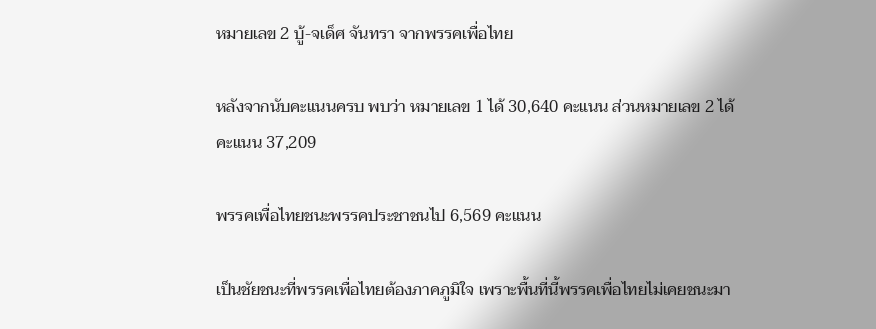หมายเลข 2 บู้-จเด็ศ จันทรา จากพรรคเพื่อไทย

หลังจากนับคะแนนครบ พบว่า หมายเลข 1 ได้ 30,640 คะแนน ส่วนหมายเลข 2 ได้คะแนน 37,209

พรรคเพื่อไทยชนะพรรคประชาชนไป 6,569 คะแนน

เป็นชัยชนะที่พรรคเพื่อไทยต้องภาคภูมิใจ เพราะพื้นที่นี้พรรคเพื่อไทยไม่เคยชนะมา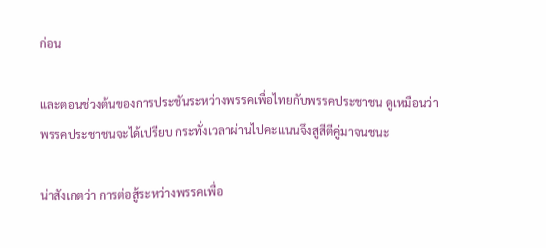ก่อน

และตอนช่วงต้นของการประชันระหว่างพรรคเพื่อไทยกับพรรคประชาชน ดูเหมือนว่าพรรคประชาชนจะได้เปรียบ กระทั่งเวลาผ่านไปคะแนนจึงสูสีตีคู่มาจนชนะ

น่าสังเกตว่า การต่อสู้ระหว่างพรรคเพื่อ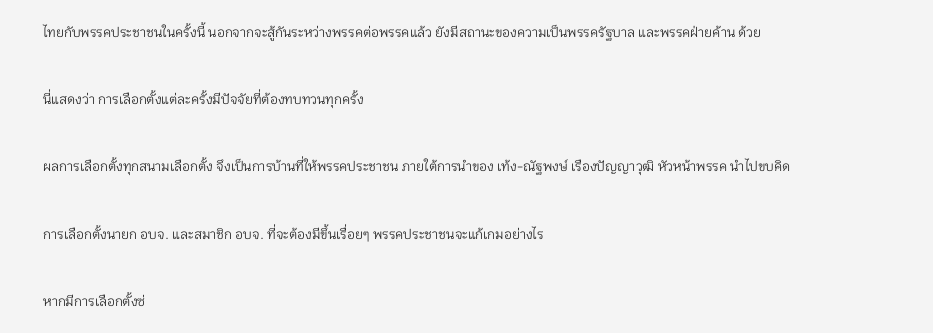ไทยกับพรรคประชาชนในครั้งนี้ นอกจากจะสู้กันระหว่างพรรคต่อพรรคแล้ว ยังมีสถานะของความเป็นพรรครัฐบาล และพรรคฝ่ายค้าน ด้วย

นี่แสดงว่า การเลือกตั้งแต่ละครั้งมีปัจจัยที่ต้องทบทวนทุกครั้ง

ผลการเลือกตั้งทุกสนามเลือกตั้ง จึงเป็นการบ้านที่ให้พรรคประชาชน ภายใต้การนำของ เท้ง-ณัฐพงษ์ เรืองปัญญาวุฒิ หัวหน้าพรรค นำไปขบคิด

การเลือกตั้งนายก อบจ. และสมาชิก อบจ. ที่จะต้องมีขึ้นเรื่อยๆ พรรคประชาชนจะแก้เกมอย่างไร

หากมีการเลือกตั้งซ่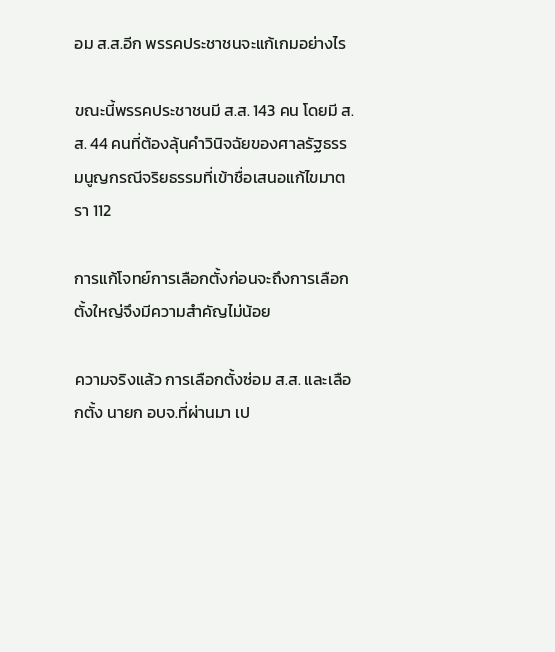อม ส.ส.อีก พรรคประชาชนจะแก้เกมอย่างไร

ขณะนี้พรรคประชาชนมี ส.ส. 143 คน โดยมี ส.ส. 44 คนที่ต้องลุ้นคำวินิจฉัยของศาลรัฐธรรมนูญกรณีจริยธรรมที่เข้าชื่อเสนอแก้ไขมาตรา 112

การแก้โจทย์การเลือกตั้งก่อนจะถึงการเลือกตั้งใหญ่จึงมีความสำคัญไม่น้อย

ความจริงแล้ว การเลือกตั้งซ่อม ส.ส. และเลือกตั้ง นายก อบจ.ที่ผ่านมา เป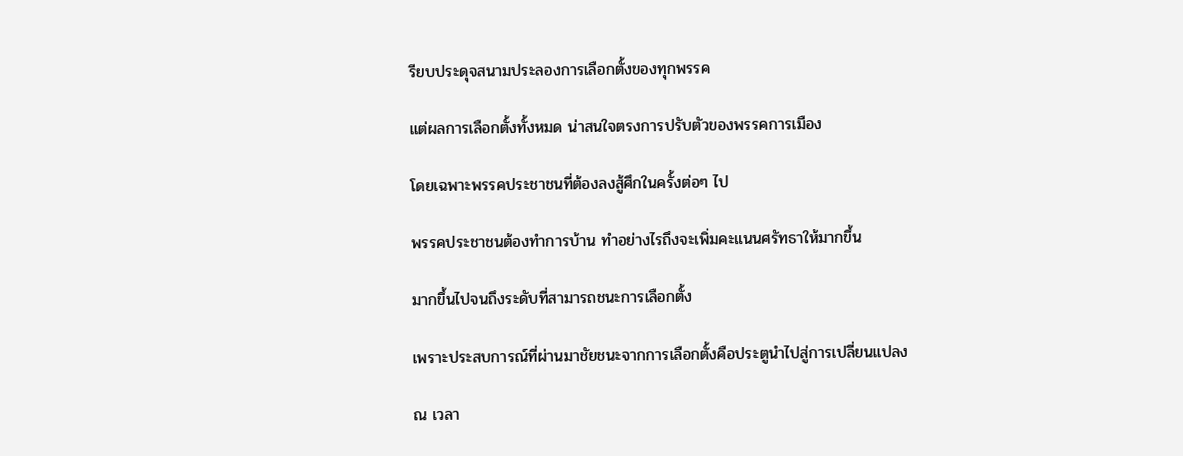รียบประดุจสนามประลองการเลือกตั้งของทุกพรรค

แต่ผลการเลือกตั้งทั้งหมด น่าสนใจตรงการปรับตัวของพรรคการเมือง

โดยเฉพาะพรรคประชาชนที่ต้องลงสู้ศึกในครั้งต่อๆ ไป

พรรคประชาชนต้องทำการบ้าน ทำอย่างไรถึงจะเพิ่มคะแนนศรัทธาให้มากขึ้น

มากขึ้นไปจนถึงระดับที่สามารถชนะการเลือกตั้ง

เพราะประสบการณ์ที่ผ่านมาชัยชนะจากการเลือกตั้งคือประตูนำไปสู่การเปลี่ยนแปลง

ณ เวลา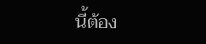นี้ต้อง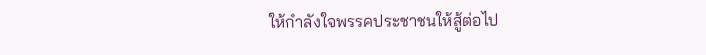ให้กำลังใจพรรคประชาชนให้สู้ต่อไป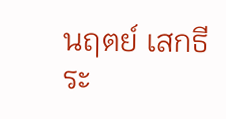นฤตย์ เสกธีระ